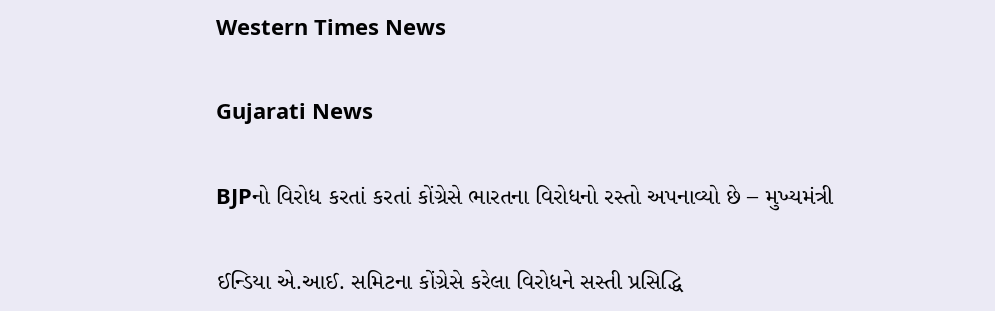Western Times News

Gujarati News

BJPનો વિરોધ કરતાં કરતાં કોંગ્રેસે ભારતના વિરોધનો રસ્તો અપનાવ્યો છે – મુખ્યમંત્રી

ઈન્ડિયા એ.આઈ. સમિટના કોંગ્રેસે કરેલા વિરોધને સસ્તી પ્રસિદ્ધિ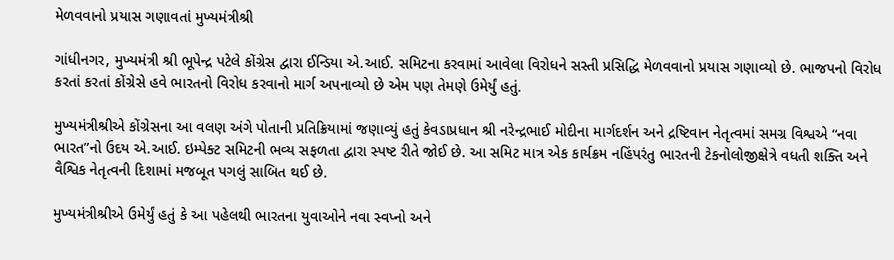મેળવવાનો પ્રયાસ ગણાવતાં મુખ્યમંત્રીશ્રી

ગાંધીનગર, મુખ્યમંત્રી શ્રી ભૂપેન્દ્ર પટેલે કોંગ્રેસ દ્વારા ઈન્ડિયા એ.આઈ. સમિટના કરવામાં આવેલા વિરોધને સસ્તી પ્રસિદ્ધિ મેળવવાનો પ્રયાસ ગણાવ્યો છે. ભાજપનો વિરોધ કરતાં કરતાં કોંગ્રેસે હવે ભારતનો વિરોધ કરવાનો માર્ગ અપનાવ્યો છે એમ પણ તેમણે ઉમેર્યું હતું.

મુખ્યમંત્રીશ્રીએ કોંગ્રેસના આ વલણ અંગે પોતાની પ્રતિક્રિયામાં જણાવ્યું હતું કેવડાપ્રધાન શ્રી નરેન્દ્રભાઈ મોદીના માર્ગદર્શન અને દ્રષ્ટિવાન નેતૃત્વમાં સમગ્ર વિશ્વએ “નવા ભારત”નો ઉદય એ.આઈ. ઇમ્પેક્ટ સમિટની ભવ્ય સફળતા દ્વારા સ્પષ્ટ રીતે જોઈ છે. આ સમિટ માત્ર એક કાર્યક્રમ નહિંપરંતુ ભારતની ટેકનોલોજીક્ષેત્રે વધતી શક્તિ અને વૈશ્વિક નેતૃત્વની દિશામાં મજબૂત પગલું સાબિત થઈ છે.

મુખ્યમંત્રીશ્રીએ ઉમેર્યું હતું કે આ પહેલથી ભારતના યુવાઓને નવા સ્વપ્નો અને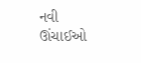નવી ઊંચાઈઓ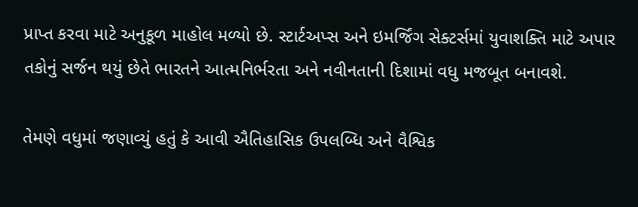પ્રાપ્ત કરવા માટે અનુકૂળ માહોલ મળ્યો છે. સ્ટાર્ટઅપ્સ અને ઇમર્જિંગ સેક્ટર્સમાં યુવાશક્તિ માટે અપાર તકોનું સર્જન થયું છેતે ભારતને આત્મનિર્ભરતા અને નવીનતાની દિશામાં વધુ મજબૂત બનાવશે.

તેમણે વધુમાં જણાવ્યું હતું કે આવી ઐતિહાસિક ઉપલબ્ધિ અને વૈશ્વિક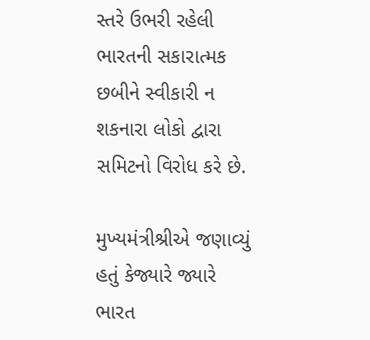સ્તરે ઉભરી રહેલી ભારતની સકારાત્મક છબીને સ્વીકારી ન શકનારા લોકો દ્વારા સમિટનો વિરોધ કરે છે.

મુખ્યમંત્રીશ્રીએ જણાવ્યું હતું કેજ્યારે જ્યારે ભારત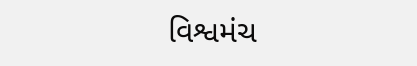વિશ્વમંચ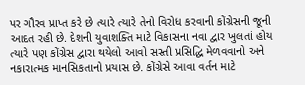પર ગૌરવ પ્રાપ્ત કરે છે ત્યારે ત્યારે તેનો વિરોધ કરવાની કોંગ્રેસની જૂની આદત રહી છે. દેશની યુવાશક્તિ માટે વિકાસના નવા દ્વાર ખુલતાં હોય ત્યારે પણ કોંગ્રેસ દ્વારા થયેલો આવો સસ્તી પ્રસિદ્ધિ મેળવવાનો અને નકારાત્મક માનસિકતાનો પ્રયાસ છે. કોંગ્રેસે આવા વર્તન માટે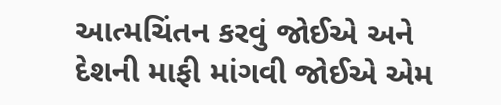આત્મચિંતન કરવું જોઈએ અને દેશની માફી માંગવી જોઈએ એમ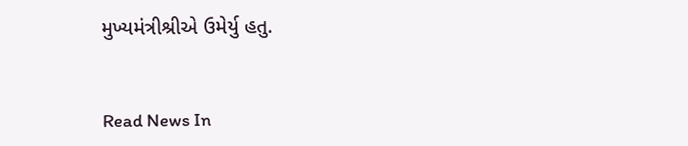મુખ્યમંત્રીશ્રીએ ઉમેર્યુ હતુ.


Read News In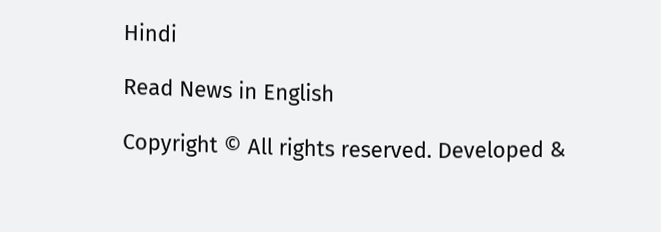Hindi

Read News in English

Copyright © All rights reserved. Developed &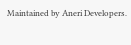Maintained by Aneri Developers.